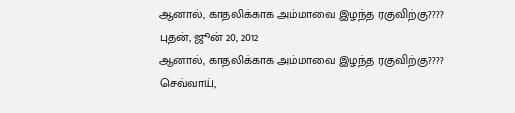ஆனால், காதலிக்காக அம்மாவை இழந்த ரகுவிற்கு????
புதன், ஜூன் 20, 2012
ஆனால், காதலிக்காக அம்மாவை இழந்த ரகுவிற்கு????
செவ்வாய்,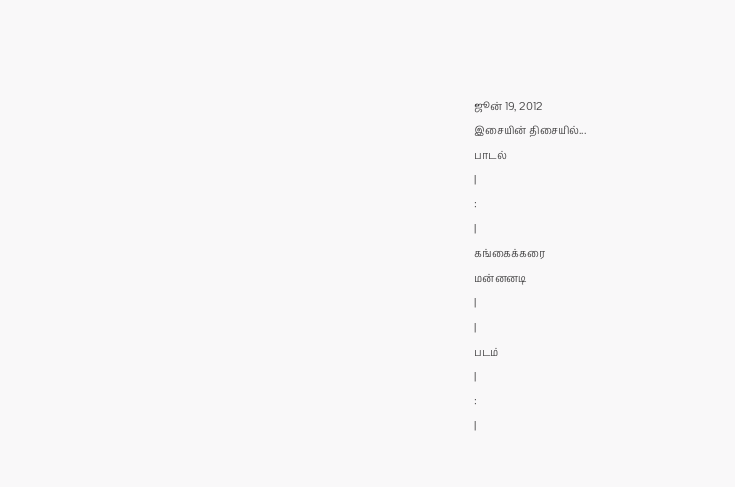ஜூன் 19, 2012
இசையின் திசையில்...
பாடல்
|
:
|
கங்கைக்கரை
மன்னனடி
|
|
படம்
|
:
|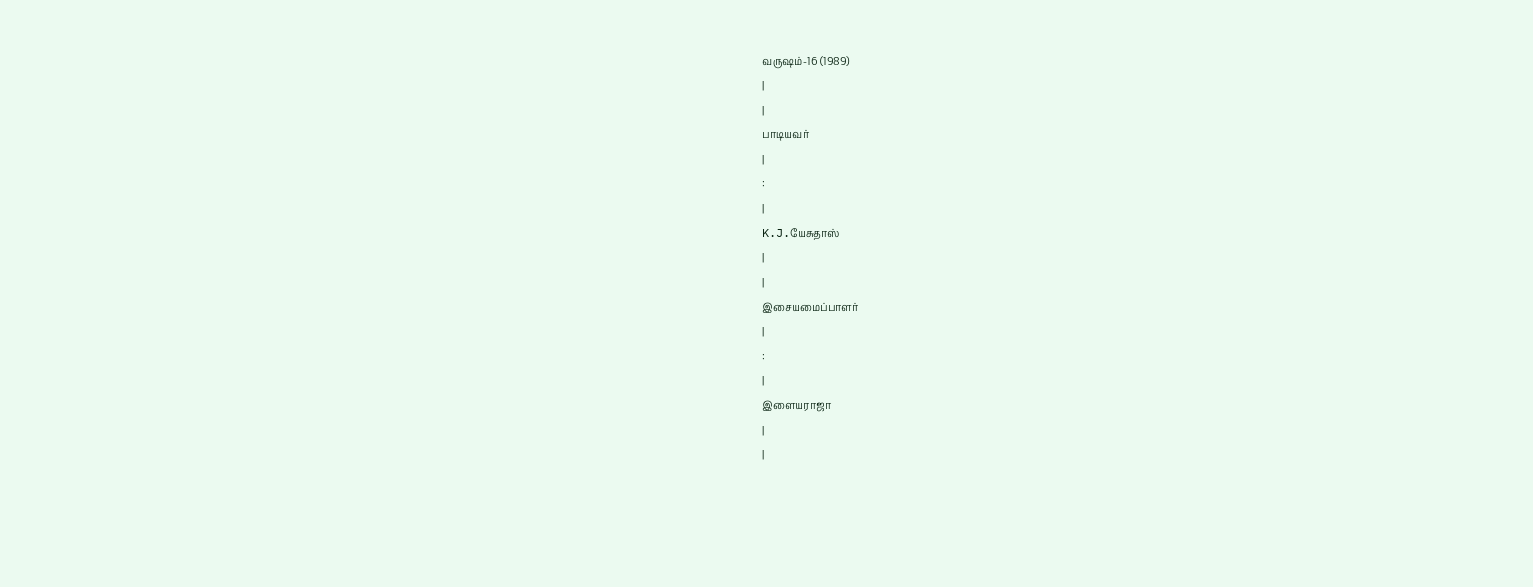வருஷம்-16 (1989)
|
|
பாடியவர்
|
:
|
K.J.யேசுதாஸ்
|
|
இசையமைப்பாளர்
|
:
|
இளையராஜா
|
|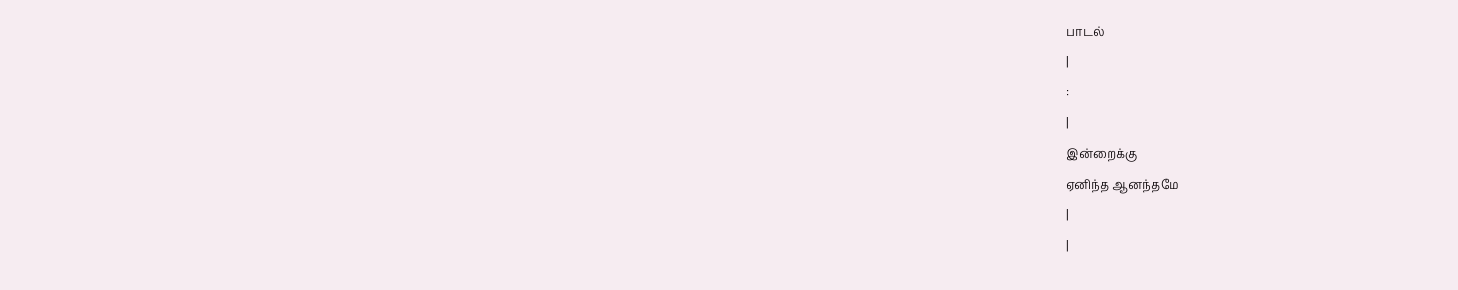பாடல்
|
:
|
இன்றைக்கு
ஏனிந்த ஆனந்தமே
|
|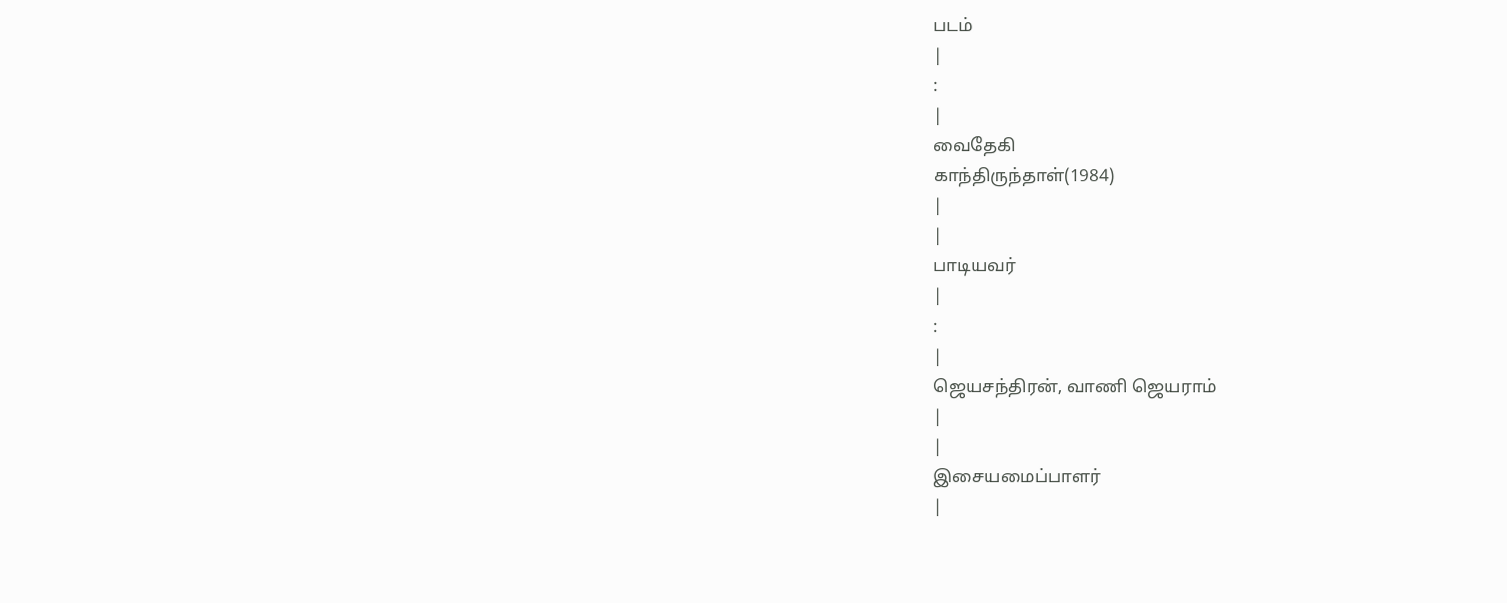படம்
|
:
|
வைதேகி
காந்திருந்தாள்(1984)
|
|
பாடியவர்
|
:
|
ஜெயசந்திரன், வாணி ஜெயராம்
|
|
இசையமைப்பாளர்
|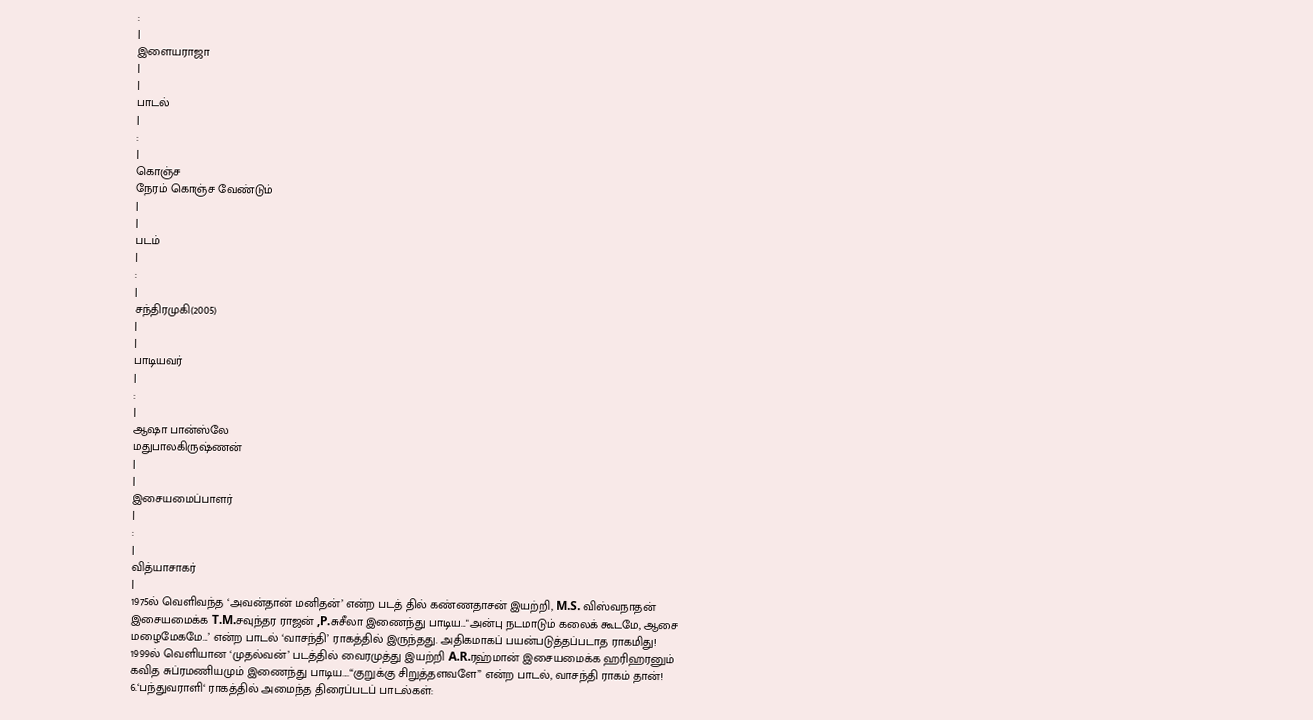:
|
இளையராஜா
|
|
பாடல்
|
:
|
கொஞ்ச
நேரம் கொஞ்ச வேண்டும்
|
|
படம்
|
:
|
சந்திரமுகி(2005)
|
|
பாடியவர்
|
:
|
ஆஷா பான்ஸ்லே
மதுபாலகிருஷ்ணன்
|
|
இசையமைப்பாளர்
|
:
|
வித்யாசாகர்
|
1975ல் வெளிவந்த ‘அவன்தான் மனிதன்’ என்ற படத் தில் கண்ணதாசன் இயற்றி, M.S. விஸ்வநாதன் இசையமைக்க T.M.சவுந்தர ராஜன் ,P.சுசீலா இணைந்து பாடிய..."அன்பு நடமாடும் கலைக் கூடமே, ஆசை மழைமேகமே...’ என்ற பாடல் ‘வாசந்தி’ ராகத்தில் இருந்தது. அதிகமாகப் பயன்படுத்தப்படாத ராகமிது!
1999ல் வெளியான ‘முதல்வன்’ படத்தில் வைரமுத்து இயற்றி A.R.ரஹ்மான் இசையமைக்க ஹரிஹரனும் கவித சுப்ரமணியமும் இணைந்து பாடிய....“குறுக்கு சிறுத்தளவளே” என்ற பாடல், வாசந்தி ராகம் தான்!
6.‘பந்துவராளி‘ ராகத்தில் அமைந்த திரைப்படப் பாடல்கள்: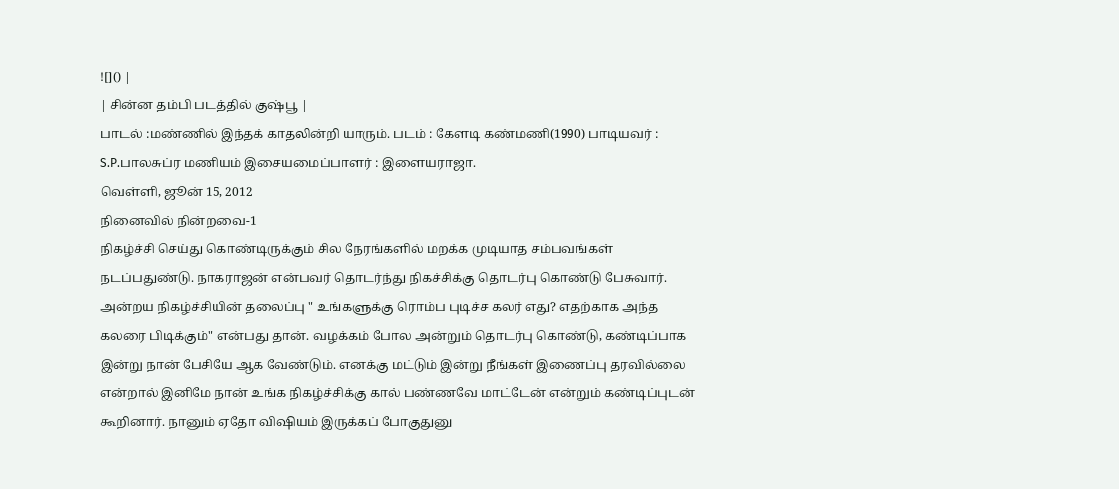![]() |
| சின்ன தம்பி படத்தில் குஷ்பூ |
பாடல் :மண்ணில் இந்தக் காதலின்றி யாரும். படம் : கேளடி கண்மணி(1990) பாடியவர் : S.P.பாலசுப்ர மணியம் இசையமைப்பாளர் : இளையராஜா.
வெள்ளி, ஜூன் 15, 2012
நினைவில் நின்றவை-1
நிகழ்ச்சி செய்து கொண்டிருக்கும் சில நேரங்களில் மறக்க முடியாத சம்பவங்கள் நடப்பதுண்டு. நாகராஜன் என்பவர் தொடர்ந்து நிகச்சிக்கு தொடர்பு கொண்டு பேசுவார். அன்றய நிகழ்ச்சியின் தலைப்பு " உங்களுக்கு ரொம்ப புடிச்ச கலர் எது? எதற்காக அந்த கலரை பிடிக்கும்" என்பது தான். வழக்கம் போல அன்றும் தொடர்பு கொண்டு, கண்டிப்பாக இன்று நான் பேசியே ஆக வேண்டும். எனக்கு மட்டும் இன்று நீங்கள் இணைப்பு தரவில்லை என்றால் இனிமே நான் உங்க நிகழ்ச்சிக்கு கால் பண்ணவே மாட்டேன் என்றும் கண்டிப்புடன் கூறினார். நானும் ஏதோ விஷியம் இருக்கப் போகுதுனு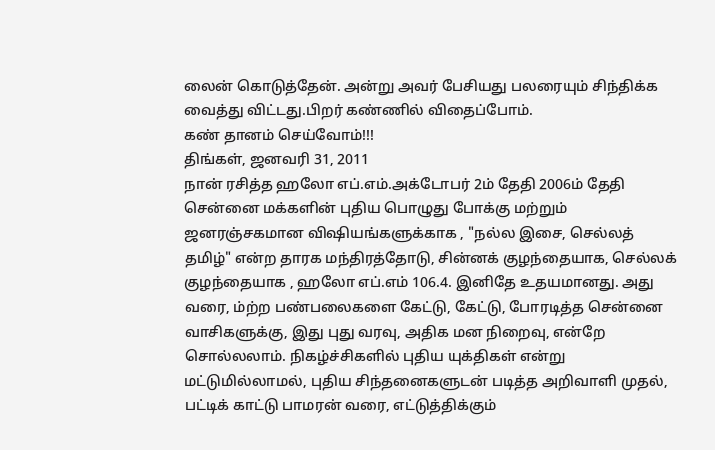லைன் கொடுத்தேன். அன்று அவர் பேசியது பலரையும் சிந்திக்க வைத்து விட்டது.பிறர் கண்ணில் விதைப்போம்.
கண் தானம் செய்வோம்!!!
திங்கள், ஜனவரி 31, 2011
நான் ரசித்த ஹலோ எப்.எம்.அக்டோபர் 2ம் தேதி 2006ம் தேதி சென்னை மக்களின் புதிய பொழுது போக்கு மற்றும் ஜனரஞ்சகமான விஷியங்களுக்காக , "நல்ல இசை, செல்லத் தமிழ்" என்ற தாரக மந்திரத்தோடு, சின்னக் குழந்தையாக, செல்லக் குழந்தையாக , ஹலோ எப்.எம் 106.4. இனிதே உதயமானது. அது வரை, ம்ற்ற பண்பலைகளை கேட்டு, கேட்டு, போரடித்த சென்னை வாசிகளுக்கு, இது புது வரவு, அதிக மன நிறைவு, என்றே சொல்லலாம். நிகழ்ச்சிகளில் புதிய யுக்திகள் என்று மட்டுமில்லாமல், புதிய சிந்தனைகளுடன் படித்த அறிவாளி முதல், பட்டிக் காட்டு பாமரன் வரை, எட்டுத்திக்கும்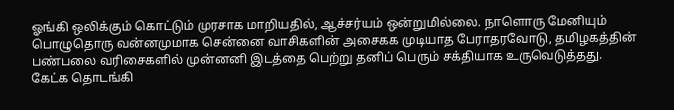ஓங்கி ஒலிக்கும் கொட்டும் முரசாக மாறியதில், ஆச்சர்யம் ஒன்றுமில்லை. நாளொரு மேனியும் பொழுதொரு வன்னமுமாக சென்னை வாசிகளின் அசைகக முடியாத பேராதரவோடு, தமிழகத்தின் பண்பலை வரிசைகளில் முன்னனி இடத்தை பெற்று தனிப் பெரும் சக்தியாக உருவெடுத்தது.
கேட்க தொடங்கி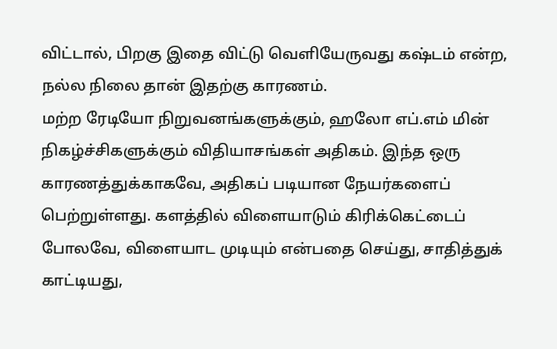விட்டால், பிறகு இதை விட்டு வெளியேருவது கஷ்டம் என்ற, நல்ல நிலை தான் இதற்கு காரணம்.
மற்ற ரேடியோ நிறுவனங்களுக்கும், ஹலோ எப்.எம் மின் நிகழ்ச்சிகளுக்கும் விதியாசங்கள் அதிகம். இந்த ஒரு காரணத்துக்காகவே, அதிகப் படியான நேயர்களைப் பெற்றுள்ளது. களத்தில் விளையாடும் கிரிக்கெட்டைப் போலவே, விளையாட முடியும் என்பதை செய்து, சாதித்துக் காட்டியது,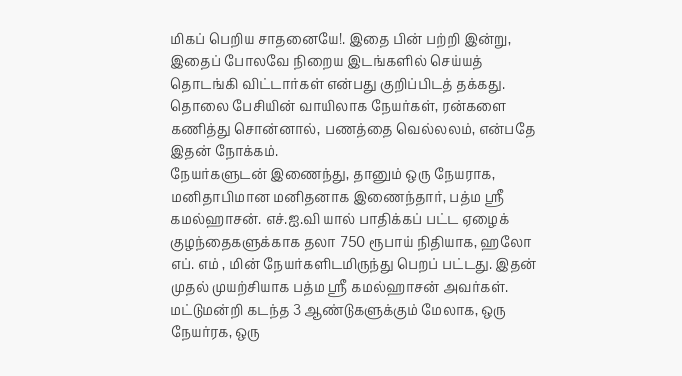மிகப் பெறிய சாதனையே!. இதை பின் பற்றி இன்று, இதைப் போலவே நிறைய இடங்களில் செய்யத் தொடங்கி விட்டார்கள் என்பது குறிப்பிடத் தக்கது. தொலை பேசியின் வாயிலாக நேயர்கள், ரன்களை கணித்து சொன்னால், பணத்தை வெல்லலம், என்பதே இதன் நோக்கம்.
நேயர்களுடன் இணைந்து, தானும் ஒரு நேயராக, மனிதாபிமான மனிதனாக இணைந்தார், பத்ம ஸ்ரீ கமல்ஹாசன். எச்.ஐ.வி யால் பாதிக்கப் பட்ட ஏழைக் குழந்தைகளுக்காக தலா 750 ரூபாய் நிதியாக, ஹலோ எப். எம் , மின் நேயர்களிடமிருந்து பெறப் பட்டது. இதன் முதல் முயற்சியாக பத்ம ஸ்ரீ கமல்ஹாசன் அவர்கள்.
மட்டுமன்றி கடந்த 3 ஆண்டுகளுக்கும் மேலாக, ஒரு நேயர்ரக, ஒரு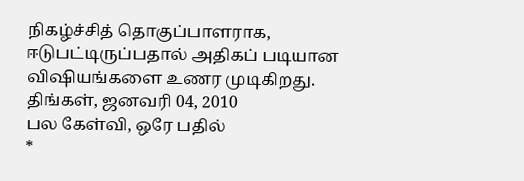நிகழ்ச்சித் தொகுப்பாளராக, ஈடுபட்டிருப்பதால் அதிகப் படியான விஷியங்களை உணர முடிகிறது.
திங்கள், ஜனவரி 04, 2010
பல கேள்வி, ஒரே பதில்
*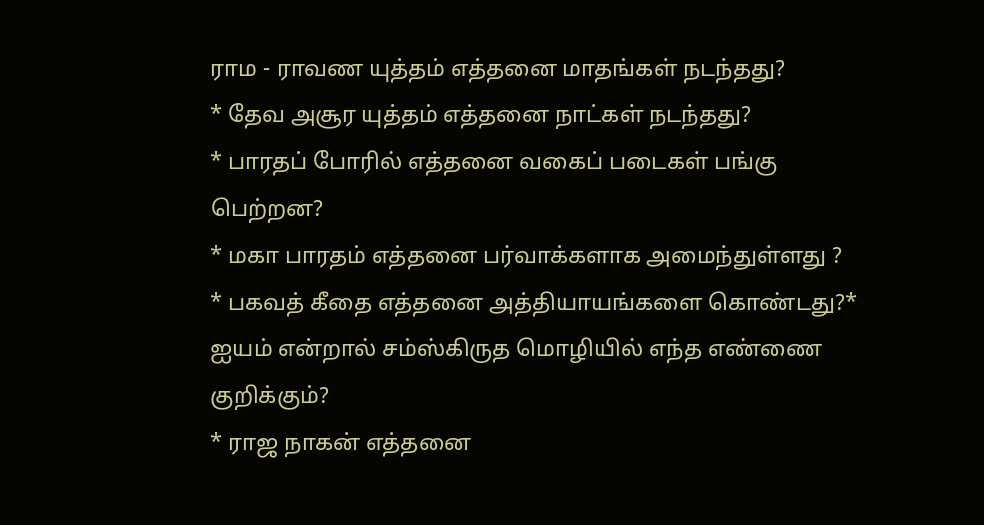ராம - ராவண யுத்தம் எத்தனை மாதங்கள் நடந்தது?
* தேவ அசூர யுத்தம் எத்தனை நாட்கள் நடந்தது?
* பாரதப் போரில் எத்தனை வகைப் படைகள் பங்கு பெற்றன?
* மகா பாரதம் எத்தனை பர்வாக்களாக அமைந்துள்ளது ?
* பகவத் கீதை எத்தனை அத்தியாயங்களை கொண்டது?* ஐயம் என்றால் சம்ஸ்கிருத மொழியில் எந்த எண்ணை குறிக்கும்?
* ராஜ நாகன் எத்தனை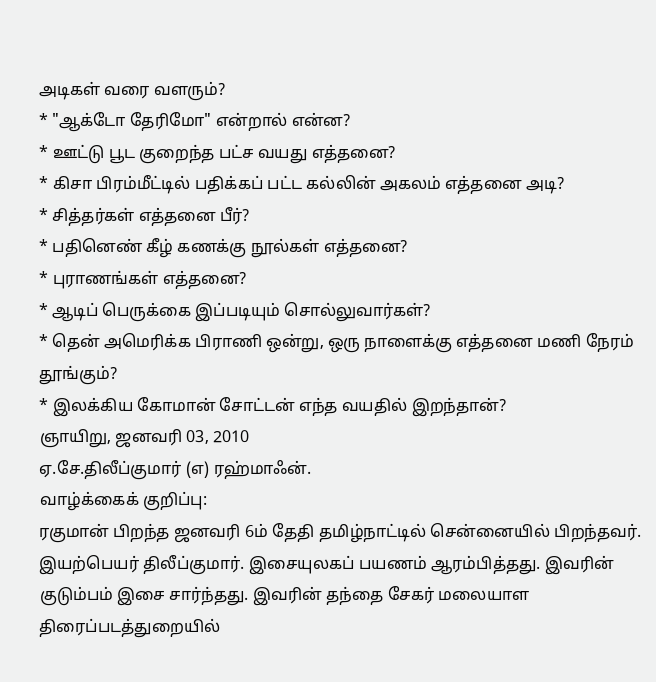அடிகள் வரை வளரும்?
* "ஆக்டோ தேரிமோ" என்றால் என்ன?
* ஊட்டு பூட குறைந்த பட்ச வயது எத்தனை?
* கிசா பிரம்மீட்டில் பதிக்கப் பட்ட கல்லின் அகலம் எத்தனை அடி?
* சித்தர்கள் எத்தனை பீர்?
* பதினெண் கீழ் கணக்கு நூல்கள் எத்தனை?
* புராணங்கள் எத்தனை?
* ஆடிப் பெருக்கை இப்படியும் சொல்லுவார்கள்?
* தென் அமெரிக்க பிராணி ஒன்று, ஒரு நாளைக்கு எத்தனை மணி நேரம் தூங்கும்?
* இலக்கிய கோமான் சோட்டன் எந்த வயதில் இறந்தான்?
ஞாயிறு, ஜனவரி 03, 2010
ஏ.சே.திலீப்குமார் (எ) ரஹ்மாஃன்.
வாழ்க்கைக் குறிப்பு:
ரகுமான் பிறந்த ஜனவரி 6ம் தேதி தமிழ்நாட்டில் சென்னையில் பிறந்தவர். இயற்பெயர் திலீப்குமார். இசையுலகப் பயணம் ஆரம்பித்தது. இவரின் குடும்பம் இசை சார்ந்தது. இவரின் தந்தை சேகர் மலையாள திரைப்படத்துறையில்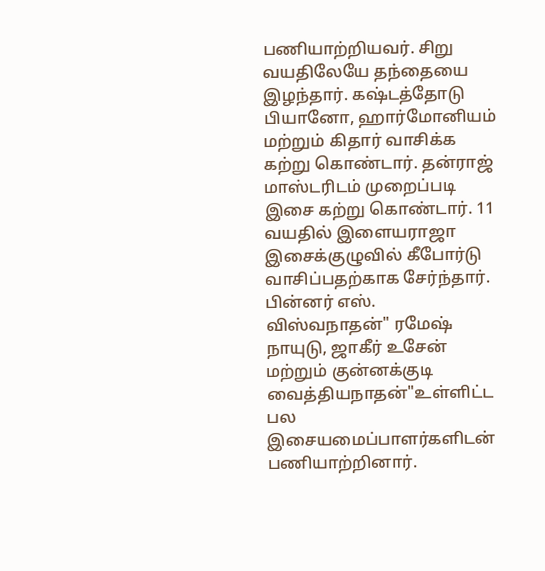பணியாற்றியவர். சிறு வயதிலேயே தந்தையை இழந்தார். கஷ்டத்தோடு பியானோ, ஹார்மோனியம் மற்றும் கிதார் வாசிக்க கற்று கொண்டார். தன்ராஜ் மாஸ்டரிடம் முறைப்படி இசை கற்று கொண்டார். 11 வயதில் இளையராஜா இசைக்குழுவில் கீபோர்டு வாசிப்பதற்காக சேர்ந்தார். பின்னர் எஸ். விஸ்வநாதன்" ரமேஷ் நாயுடு, ஜாகீர் உசேன் மற்றும் குன்னக்குடி வைத்தியநாதன்"உள்ளிட்ட பல இசையமைப்பாளர்களிடன் பணியாற்றினார்.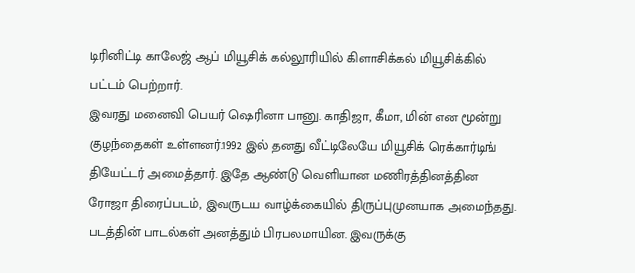டிரினிட்டி காலேஜ் ஆப் மியூசிக் கல்லூரியில் கிளாசிக்கல் மியூசிக்கில் பட்டம் பெற்றார்.
இவரது மனைவி பெயர் ஷெரினா பானு. காதிஜா, கீமா, மின் என மூன்று குழந்தைகள் உள்ளனர்.1992 இல் தனது வீட்டிலேயே மியூசிக் ரெக்கார்டிங் தியேட்டர் அமைத்தார். இதே ஆண்டு வெளியான மணிரத்தினத்தின ரோஜா திரைப்படம், இவருடய வாழ்க்கையில் திருப்புமுனயாக அமைந்தது. படத்தின் பாடல்கள் அனத்தும் பிரபலமாயின. இவருக்கு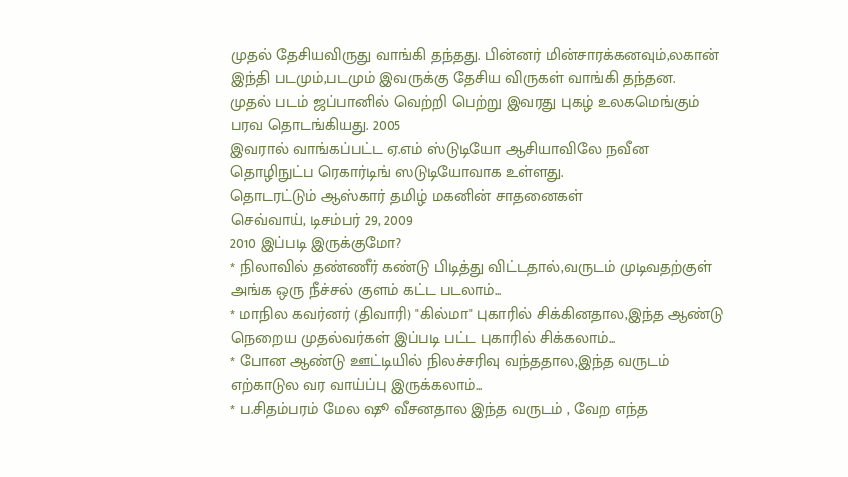முதல் தேசியவிருது வாங்கி தந்தது. பின்னர் மின்சாரக்கனவும்,லகான் இந்தி படமும்,படமும் இவருக்கு தேசிய விருகள் வாங்கி தந்தன.
முதல் படம் ஜப்பானில் வெற்றி பெற்று இவரது புகழ் உலகமெங்கும் பரவ தொடங்கியது. 2005
இவரால் வாங்கப்பட்ட ஏ.எம் ஸ்டுடியோ ஆசியாவிலே நவீன தொழிநுட்ப ரெகார்டிங் ஸடுடியோவாக உள்ளது.
தொடரட்டும் ஆஸ்கார் தமிழ் மகனின் சாதனைகள்
செவ்வாய், டிசம்பர் 29, 2009
2010 இப்படி இருக்குமோ?
* நிலாவில் தண்ணீர் கண்டு பிடித்து விட்டதால்,வருடம் முடிவதற்குள் அங்க ஒரு நீச்சல் குளம் கட்ட படலாம்...
* மாநில கவர்னர் (திவாரி) "கில்மா" புகாரில் சிக்கினதால,இந்த ஆண்டு நெறைய முதல்வர்கள் இப்படி பட்ட புகாரில் சிக்கலாம்...
* போன ஆண்டு ஊட்டியில் நிலச்சரிவு வந்ததால,இந்த வருடம் எற்காடுல வர வாய்ப்பு இருக்கலாம்...
* ப.சிதம்பரம் மேல ஷூ வீசனதால இந்த வருடம் , வேற எந்த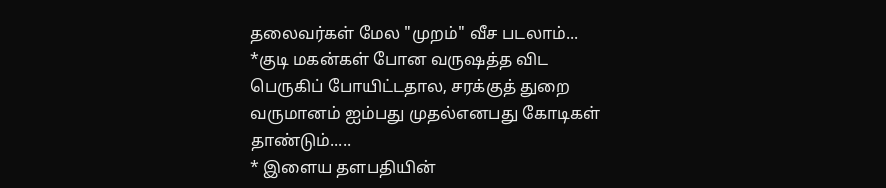தலைவர்கள் மேல "முறம்" வீச படலாம்...
*குடி மகன்கள் போன வருஷத்த விட பெருகிப் போயிட்டதால, சரக்குத் துறை வருமானம் ஐம்பது முதல்எனபது கோடிகள் தாண்டும்.....
* இளைய தளபதியின்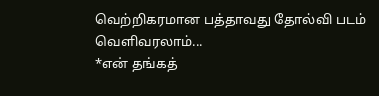வெற்றிகரமான பத்தாவது தோல்வி படம் வெளிவரலாம்...
*என் தங்கத்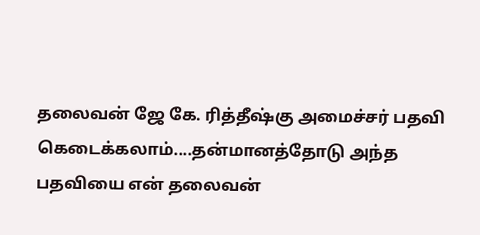தலைவன் ஜே கே. ரித்தீஷ்கு அமைச்சர் பதவி கெடைக்கலாம்....தன்மானத்தோடு அந்த பதவியை என் தலைவன்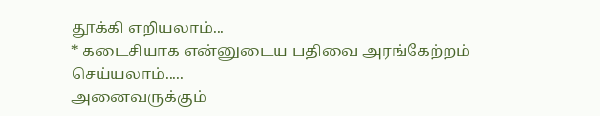தூக்கி எறியலாம்...
* கடைசியாக என்னுடைய பதிவை அரங்கேற்றம் செய்யலாம்.....
அனைவருக்கும்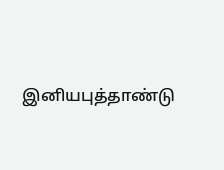இனியபுத்தாண்டு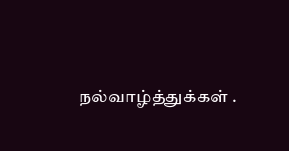நல்வாழ்த்துக்கள் .